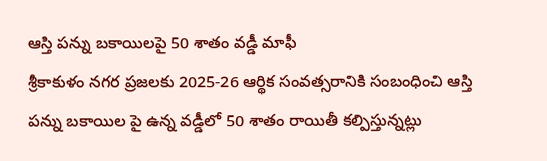ఆస్తి పన్ను బకాయిలపై 50 శాతం వడ్డీ మాఫీ
శ్రీకాకుళం నగర ప్రజలకు 2025-26 ఆర్థిక సంవత్సరానికి సంబంధించి ఆస్తి పన్ను బకాయిల పై ఉన్న వడ్డీలో 50 శాతం రాయితీ కల్పిస్తున్నట్లు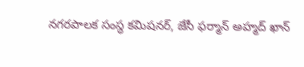నగరపాలక సంస్థ కమిషనర్, జేసీ ఫర్మాన్ అహ్మద్ ఖాన్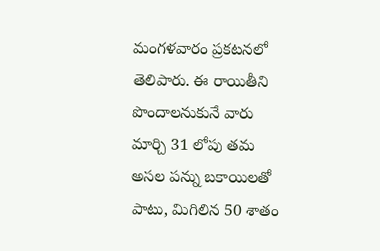మంగళవారం ప్రకటనలో తెలిపారు. ఈ రాయితీని పొందాలనుకునే వారు మార్చి 31 లోపు తమ అసల పన్ను బకాయిలతో పాటు, మిగిలిన 50 శాతం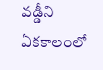వడ్డీని ఏకకాలంలో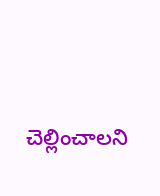చెల్లించాలని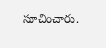సూచించారు.